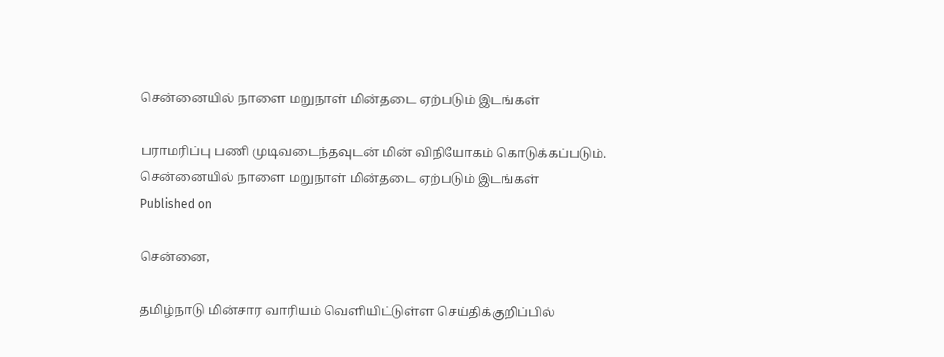சென்னையில் நாளை மறுநாள் மின்தடை ஏற்படும் இடங்கள்

பராமரிப்பு பணி முடிவடைந்தவுடன் மின் விநியோகம் கொடுக்கப்படும்.
சென்னையில் நாளை மறுநாள் மின்தடை ஏற்படும் இடங்கள்
Published on

சென்னை,

தமிழ்நாடு மின்சார வாரியம் வெளியிட்டுள்ள செய்திக்குறிப்பில்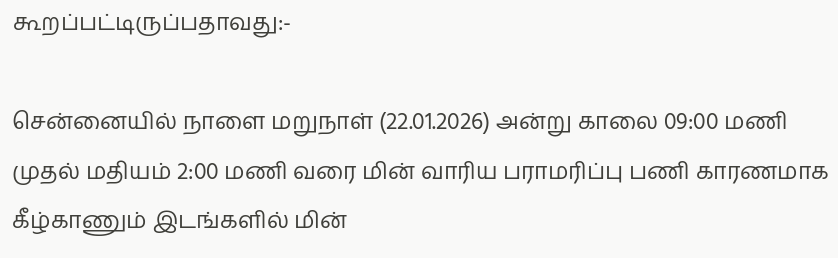கூறப்பட்டிருப்பதாவது:-

சென்னையில் நாளை மறுநாள் (22.01.2026) அன்று காலை 09:00 மணி முதல் மதியம் 2:00 மணி வரை மின் வாரிய பராமரிப்பு பணி காரணமாக கீழ்காணும் இடங்களில் மின்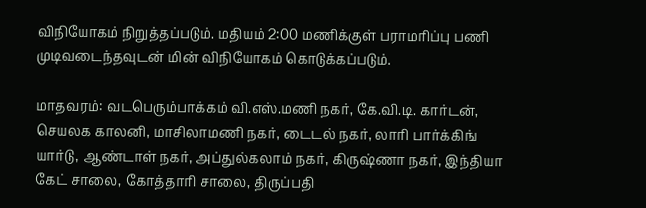விநியோகம் நிறுத்தப்படும். மதியம் 2:00 மணிக்குள் பராமரிப்பு பணி முடிவடைந்தவுடன் மின் விநியோகம் கொடுக்கப்படும்.

மாதவரம்: வடபெரும்பாக்கம் வி.எஸ்.மணி நகர், கே.வி.டி. கார்டன், செயலக காலனி, மாசிலாமணி நகர், டைடல் நகர், லாரி பார்க்கிங் யார்டு, ஆண்டாள் நகர், அப்துல்கலாம் நகர், கிருஷ்ணா நகர், இந்தியா கேட் சாலை, கோத்தாரி சாலை, திருப்பதி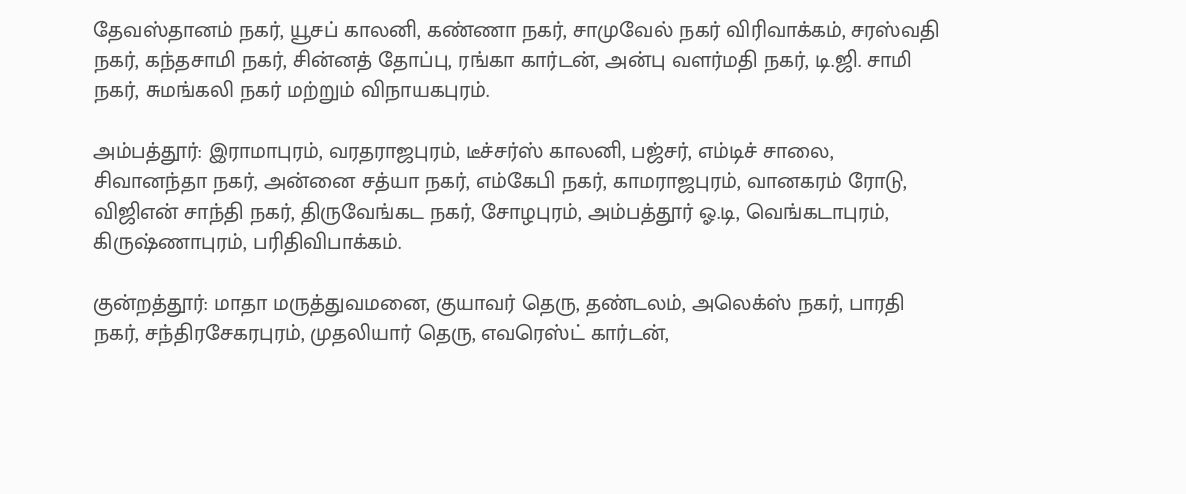தேவஸ்தானம் நகர், யூசப் காலனி, கண்ணா நகர், சாமுவேல் நகர் விரிவாக்கம், சரஸ்வதி நகர், கந்தசாமி நகர், சின்னத் தோப்பு, ரங்கா கார்டன், அன்பு வளர்மதி நகர், டி.ஜி. சாமி நகர், சுமங்கலி நகர் மற்றும் விநாயகபுரம்.

அம்பத்தூர்: இராமாபுரம், வரதராஜபுரம், டீச்சர்ஸ் காலனி, பஜ்சர், எம்டிச் சாலை, சிவானந்தா நகர், அன்னை சத்யா நகர், எம்கேபி நகர், காமராஜபுரம், வானகரம் ரோடு, விஜிஎன் சாந்தி நகர், திருவேங்கட நகர், சோழபுரம், அம்பத்தூர் ஓ.டி, வெங்கடாபுரம், கிருஷ்ணாபுரம், பரிதிவிபாக்கம்.

குன்றத்தூர்: மாதா மருத்துவமனை, குயாவர் தெரு, தண்டலம், அலெக்ஸ் நகர், பாரதி நகர், சந்திரசேகரபுரம், முதலியார் தெரு, எவரெஸ்ட் கார்டன்,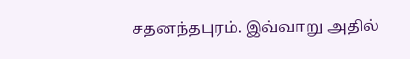சதனந்தபுரம். இவ்வாறு அதில்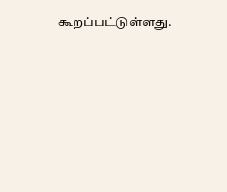கூறப்பட்டுள்ளது.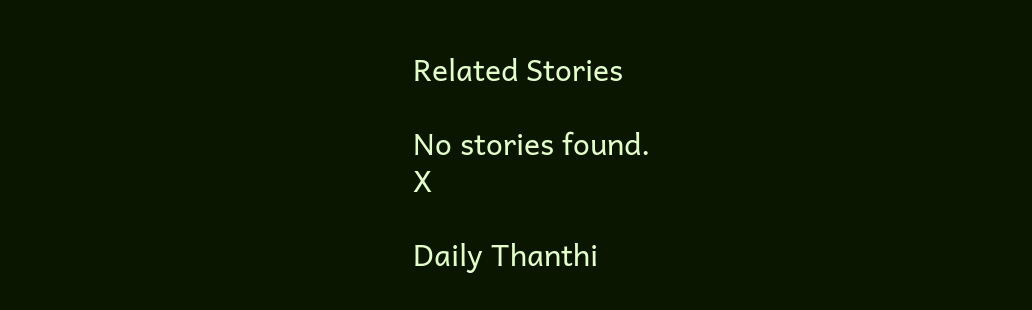Related Stories

No stories found.
X

Daily Thanthi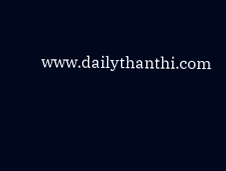www.dailythanthi.com